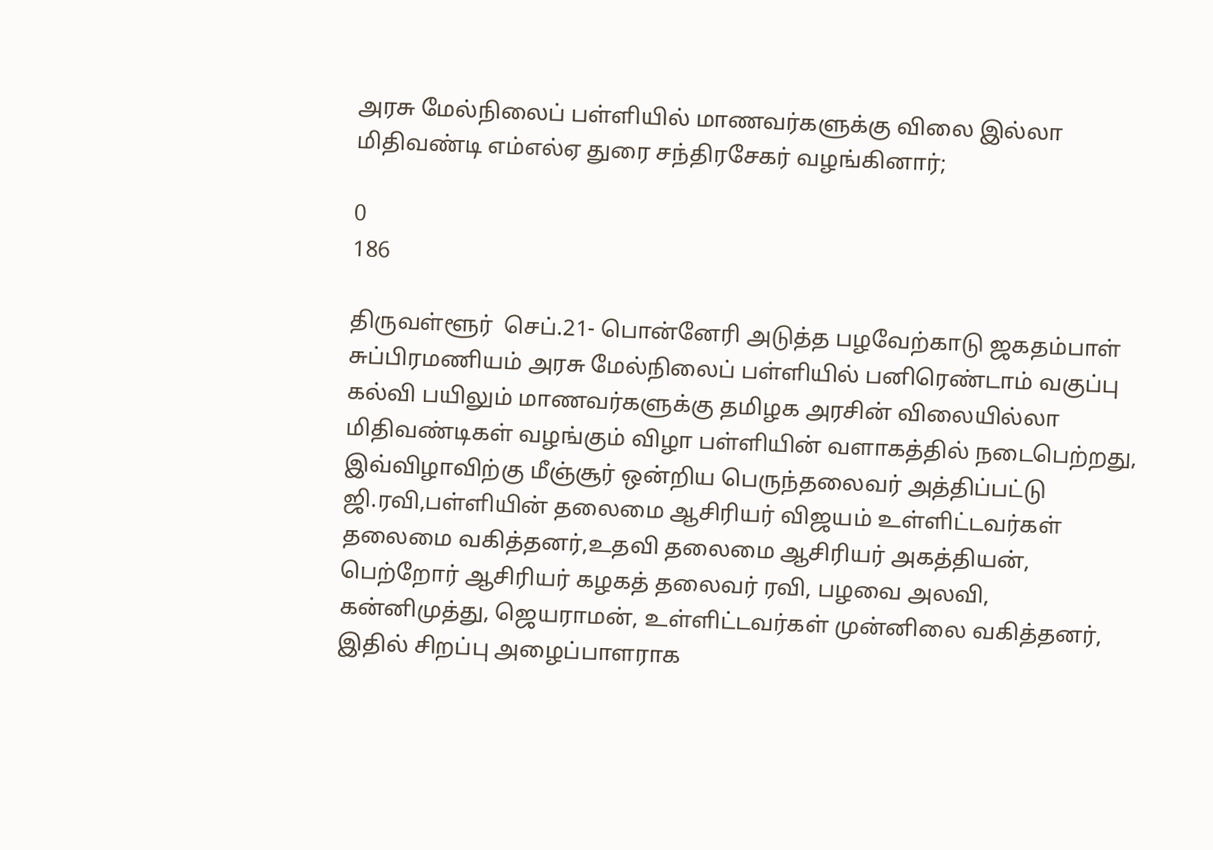அரசு மேல்நிலைப் பள்ளியில் மாணவர்களுக்கு விலை இல்லா மிதிவண்டி எம்எல்ஏ துரை சந்திரசேகர் வழங்கினார்;

0
186

திருவள்ளூர்  செப்.21- பொன்னேரி அடுத்த பழவேற்காடு ஜகதம்பாள் சுப்பிரமணியம் அரசு மேல்நிலைப் பள்ளியில் பனிரெண்டாம் வகுப்பு கல்வி பயிலும் மாணவர்களுக்கு தமிழக அரசின் விலையில்லா மிதிவண்டிகள் வழங்கும் விழா பள்ளியின் வளாகத்தில் நடைபெற்றது, இவ்விழாவிற்கு மீஞ்சூர் ஒன்றிய பெருந்தலைவர் அத்திப்பட்டு ஜி.ரவி,பள்ளியின் தலைமை ஆசிரியர் விஜயம் உள்ளிட்டவர்கள் தலைமை வகித்தனர்,உதவி தலைமை ஆசிரியர் அகத்தியன், பெற்றோர் ஆசிரியர் கழகத் தலைவர் ரவி, பழவை அலவி, கன்னிமுத்து, ஜெயராமன், உள்ளிட்டவர்கள் முன்னிலை வகித்தனர், இதில் சிறப்பு அழைப்பாளராக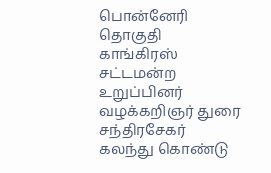பொன்னேரி தொகுதி காங்கிரஸ் சட்டமன்ற உறுப்பினர் வழக்கறிஞர் துரை சந்திரசேகர் கலந்து கொண்டு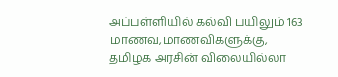அப்பள்ளியில் கல்வி பயிலும் 163 மாணவ,மாணவிகளுக்கு, தமிழக அரசின் விலையில்லா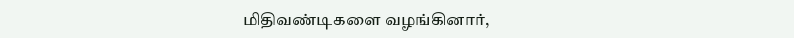மிதிவண்டிகளை வழங்கினார்,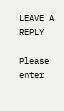LEAVE A REPLY

Please enter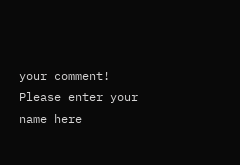your comment!
Please enter your name here